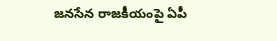జనసేన రాజకీయంపై ఏపీ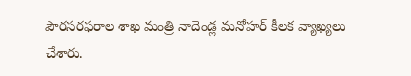పౌరసరఫరాల శాఖ మంత్రి నాదెండ్ల మనోహర్ కీలక వ్యాఖ్యలు చేశారు.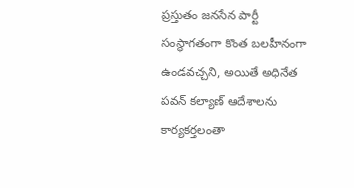ప్రస్తుతం జనసేన పార్టీ సంస్థాగతంగా కొంత బలహీనంగా ఉండవచ్చని, అయితే అధినేత పవన్ కల్యాణ్ ఆదేశాలను కార్యకర్తలంతా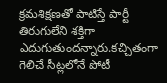క్రమశిక్షణతో పాటిస్తే పార్టీ తిరుగులేని శక్తిగా ఎదుగుతుందన్నారు.కచ్చితంగా గెలిచే సీట్లలోనే పోటీ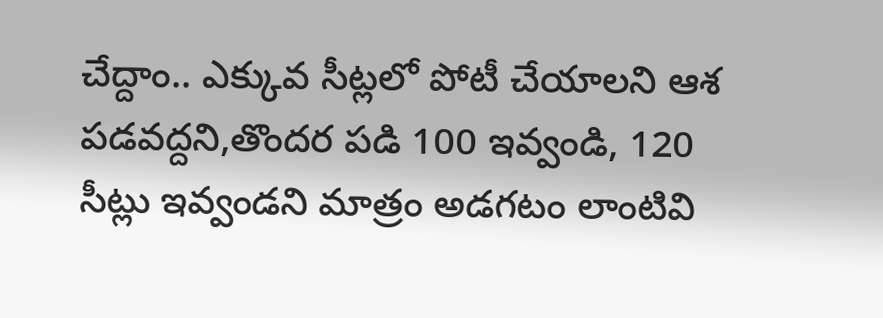చేద్దాం.. ఎక్కువ సీట్లలో పోటీ చేయాలని ఆశ పడవద్దని,తొందర పడి 100 ఇవ్వండి, 120 సీట్లు ఇవ్వండని మాత్రం అడగటం లాంటివి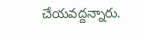చేయవద్దన్నారు.